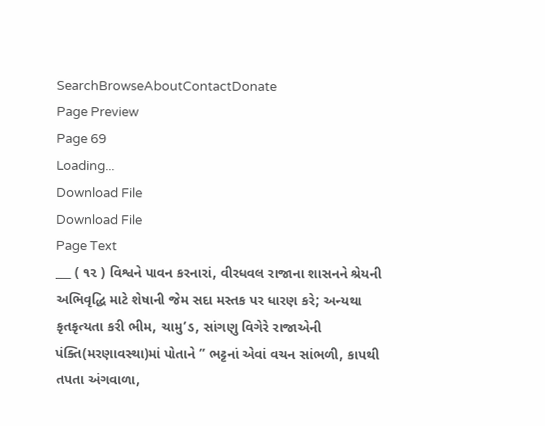SearchBrowseAboutContactDonate
Page Preview
Page 69
Loading...
Download File
Download File
Page Text
___ ( ૧૨ ) વિશ્વને પાવન કરનારાં, વીરધવલ રાજાના શાસનને શ્રેયની અભિવૃદ્ધિ માટે શેષાની જેમ સદા મસ્તક પર ધારણ કરે; અન્યથા કૃતકૃત્યતા કરી ભીમ, ચામુ’ડ, સાંગણુ વિગેરે રાજાએની પંક્તિ(મરણાવસ્થા)માં પોતાને ” ભટ્ટનાં એવાં વચન સાંભળી, કાપથી તપતા અંગવાળા,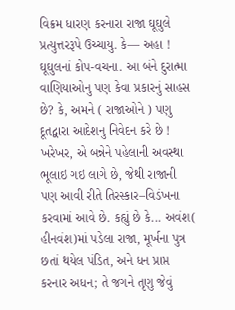વિક્રમ ધારણ કરનારા રાજા ઘૂઘુલે પ્રત્યુત્તરરૂપે ઉચ્ચાયુ. કે— અહા ! ઘૂઘુલનાં કોપ-વચના. આ બંને દુરાત્મા વાણિયાઓનુ પણ કેવા પ્રકારનું સાહસ છે? કે, અમને ( રાજાઓને ) પણુ દૂતદ્વારા આદેશનુ નિવેદન કરે છે ! ખરેખર, એ બન્નેને પહેલાની અવસ્થા ભૂલાઇ ગઇ લાગે છે, જેથી રાજાની પણ આવી રીતે તિરસ્કાર–વિડંખના કરવામાં આવે છે. કહ્યું છે કે... અવંશ( હીનવંશ)માં પડેલા રાજા, મૂર્ખના પુત્ર છતાં થયેલ પંડિત, અને ધન પ્રાપ્ત કરનાર અધન; તે જગને તૃણુ જેવું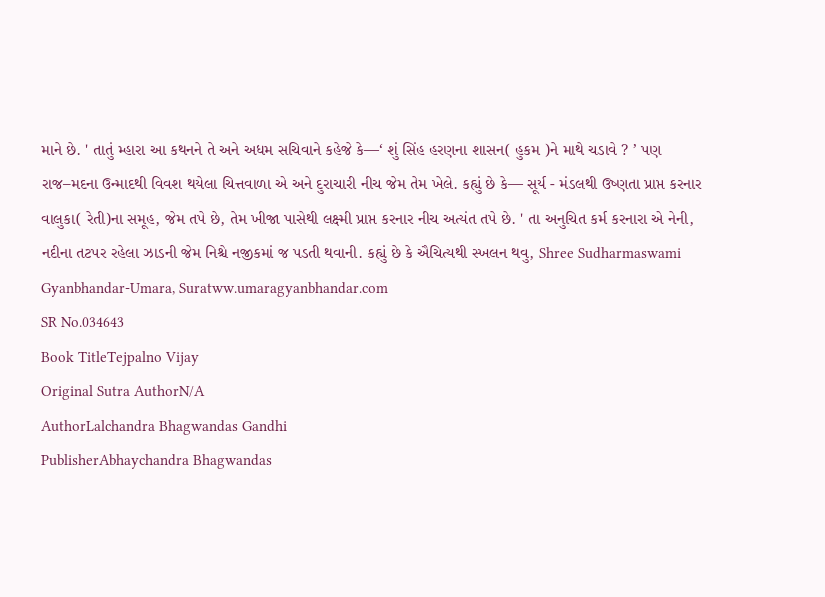માને છે. ' તાતું મ્હારા આ કથનને તે અને અધમ સચિવાને કહેજે કે—‘ શું સિંહ હરણના શાસન( હુકમ )ને માથે ચડાવે ? ’ પણ રાજ–મદના ઉન્માદથી વિવશ થયેલા ચિત્તવાળા એ અને દુરાચારી નીચ જેમ તેમ ખેલે. કહ્યું છે કે— સૂર્ય - મંડલથી ઉષ્ણતા પ્રાપ્ત કરનાર વાલુકા( રેતી)ના સમૂહ, જેમ તપે છે, તેમ ખીજા પાસેથી લક્ષ્મી પ્રાપ્ત કરનાર નીચ અત્યંત તપે છે. ' તા અનુચિત કર્મ કરનારા એ નેની, નદીના તટપર રહેલા ઝાડની જેમ નિશ્ચે નજીકમાં જ પડતી થવાની. કહ્યું છે કે ઐચિત્યથી સ્ખલન થવુ, Shree Sudharmaswami Gyanbhandar-Umara, Suratww.umaragyanbhandar.com
SR No.034643
Book TitleTejpalno Vijay
Original Sutra AuthorN/A
AuthorLalchandra Bhagwandas Gandhi
PublisherAbhaychandra Bhagwandas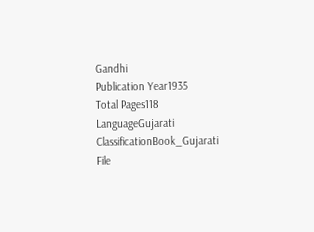Gandhi
Publication Year1935
Total Pages118
LanguageGujarati
ClassificationBook_Gujarati
File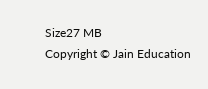Size27 MB
Copyright © Jain Education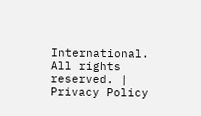International. All rights reserved. | Privacy Policy